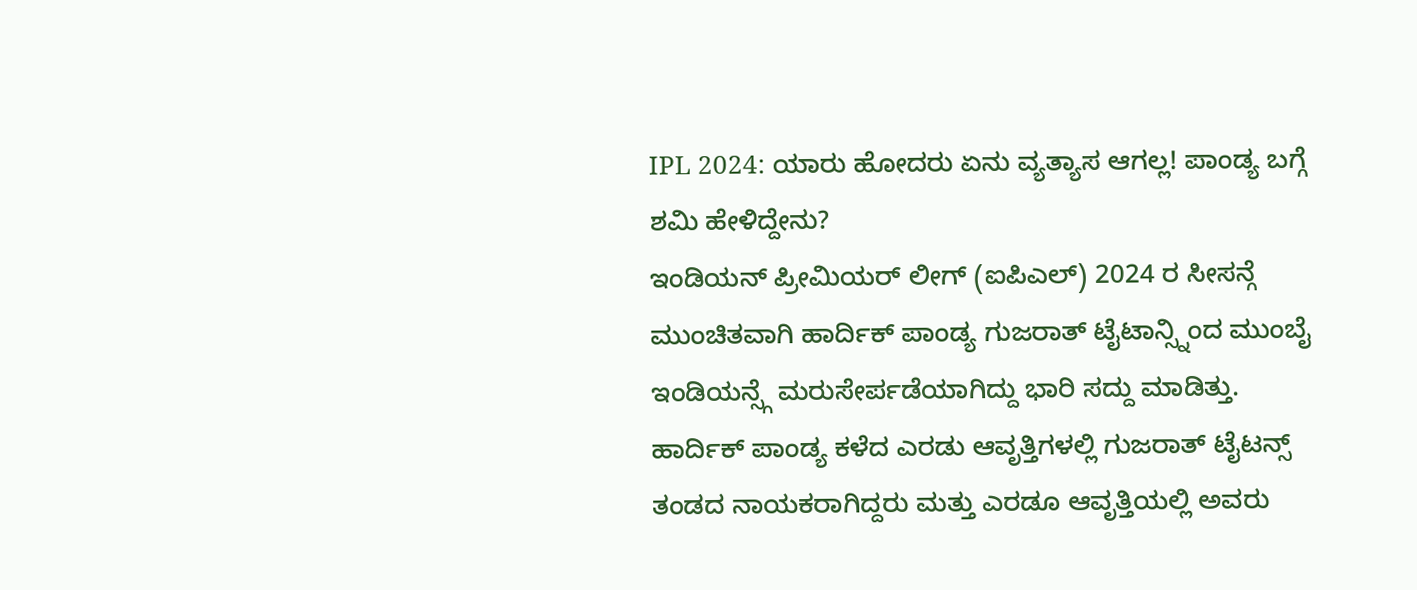IPL 2024: ಯಾರು ಹೋದರು ಏನು ವ್ಯತ್ಯಾಸ ಆಗಲ್ಲ! ಪಾಂಡ್ಯ ಬಗ್ಗೆ ಶಮಿ ಹೇಳಿದ್ದೇನು?
ಇಂಡಿಯನ್ ಪ್ರೀಮಿಯರ್ ಲೀಗ್ (ಐಪಿಎಲ್) 2024 ರ ಸೀಸನ್ಗೆ ಮುಂಚಿತವಾಗಿ ಹಾರ್ದಿಕ್ ಪಾಂಡ್ಯ ಗುಜರಾತ್ ಟೈಟಾನ್ಸ್ನಿಂದ ಮುಂಬೈ ಇಂಡಿಯನ್ಸ್ಗೆ ಮರುಸೇರ್ಪಡೆಯಾಗಿದ್ದು ಭಾರಿ ಸದ್ದು ಮಾಡಿತ್ತು. ಹಾರ್ದಿಕ್ ಪಾಂಡ್ಯ ಕಳೆದ ಎರಡು ಆವೃತ್ತಿಗಳಲ್ಲಿ ಗುಜರಾತ್ ಟೈಟನ್ಸ್ ತಂಡದ ನಾಯಕರಾಗಿದ್ದರು ಮತ್ತು ಎರಡೂ ಆವೃತ್ತಿಯಲ್ಲಿ ಅವರು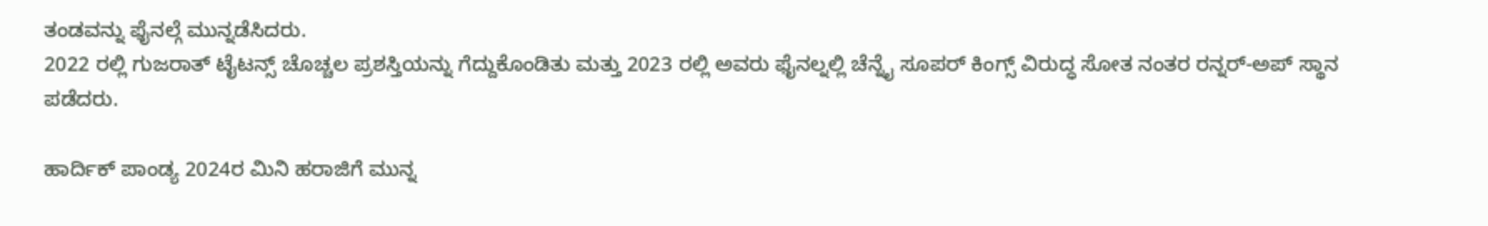ತಂಡವನ್ನು ಫೈನಲ್ಗೆ ಮುನ್ನಡೆಸಿದರು.
2022 ರಲ್ಲಿ ಗುಜರಾತ್ ಟೈಟನ್ಸ್ ಚೊಚ್ಚಲ ಪ್ರಶಸ್ತಿಯನ್ನು ಗೆದ್ದುಕೊಂಡಿತು ಮತ್ತು 2023 ರಲ್ಲಿ ಅವರು ಫೈನಲ್ನಲ್ಲಿ ಚೆನ್ನೈ ಸೂಪರ್ ಕಿಂಗ್ಸ್ ವಿರುದ್ಧ ಸೋತ ನಂತರ ರನ್ನರ್-ಅಪ್ ಸ್ಥಾನ ಪಡೆದರು.

ಹಾರ್ದಿಕ್ ಪಾಂಡ್ಯ 2024ರ ಮಿನಿ ಹರಾಜಿಗೆ ಮುನ್ನ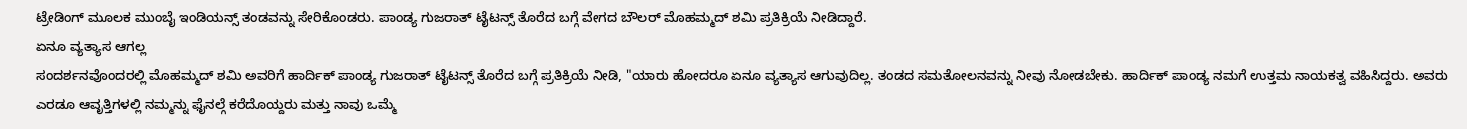ಟ್ರೇಡಿಂಗ್ ಮೂಲಕ ಮುಂಬೈ ಇಂಡಿಯನ್ಸ್ ತಂಡವನ್ನು ಸೇರಿಕೊಂಡರು. ಪಾಂಡ್ಯ ಗುಜರಾತ್ ಟೈಟನ್ಸ್ ತೊರೆದ ಬಗ್ಗೆ ವೇಗದ ಬೌಲರ್ ಮೊಹಮ್ಮದ್ ಶಮಿ ಪ್ರತಿಕ್ರಿಯೆ ನೀಡಿದ್ದಾರೆ.
ಏನೂ ವ್ಯತ್ಯಾಸ ಆಗಲ್ಲ
ಸಂದರ್ಶನವೊಂದರಲ್ಲಿ ಮೊಹಮ್ಮದ್ ಶಮಿ ಅವರಿಗೆ ಹಾರ್ದಿಕ್ ಪಾಂಡ್ಯ ಗುಜರಾತ್ ಟೈಟನ್ಸ್ ತೊರೆದ ಬಗ್ಗೆ ಪ್ರತಿಕ್ರಿಯೆ ನೀಡಿ, "ಯಾರು ಹೋದರೂ ಏನೂ ವ್ಯತ್ಯಾಸ ಆಗುವುದಿಲ್ಲ. ತಂಡದ ಸಮತೋಲನವನ್ನು ನೀವು ನೋಡಬೇಕು. ಹಾರ್ದಿಕ್ ಪಾಂಡ್ಯ ನಮಗೆ ಉತ್ತಮ ನಾಯಕತ್ವ ವಹಿಸಿದ್ದರು. ಅವರು ಎರಡೂ ಆವೃತ್ತಿಗಳಲ್ಲಿ ನಮ್ಮನ್ನು ಫೈನಲ್ಗೆ ಕರೆದೊಯ್ದರು ಮತ್ತು ನಾವು ಒಮ್ಮೆ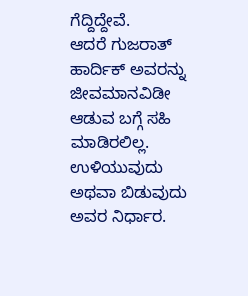ಗೆದ್ದಿದ್ದೇವೆ.
ಆದರೆ ಗುಜರಾತ್ ಹಾರ್ದಿಕ್ ಅವರನ್ನು ಜೀವಮಾನವಿಡೀ ಆಡುವ ಬಗ್ಗೆ ಸಹಿ ಮಾಡಿರಲಿಲ್ಲ. ಉಳಿಯುವುದು ಅಥವಾ ಬಿಡುವುದು ಅವರ ನಿರ್ಧಾರ.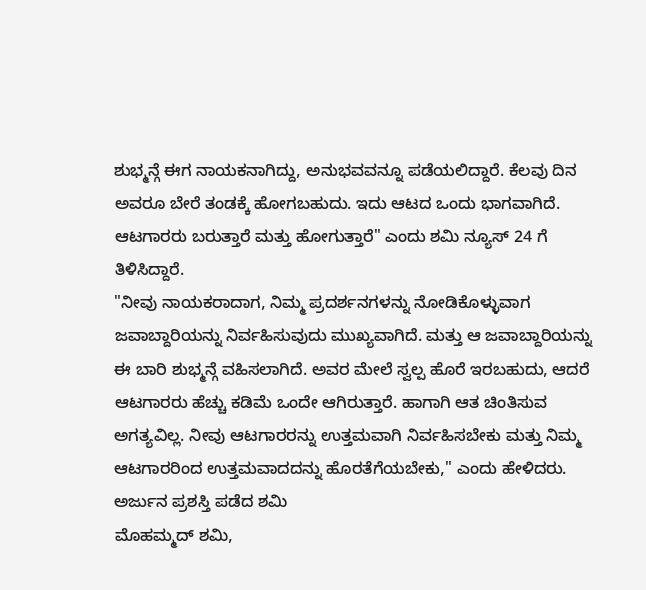ಶುಭ್ಮನ್ಗೆ ಈಗ ನಾಯಕನಾಗಿದ್ದು, ಅನುಭವವನ್ನೂ ಪಡೆಯಲಿದ್ದಾರೆ. ಕೆಲವು ದಿನ ಅವರೂ ಬೇರೆ ತಂಡಕ್ಕೆ ಹೋಗಬಹುದು. ಇದು ಆಟದ ಒಂದು ಭಾಗವಾಗಿದೆ. ಆಟಗಾರರು ಬರುತ್ತಾರೆ ಮತ್ತು ಹೋಗುತ್ತಾರೆ" ಎಂದು ಶಮಿ ನ್ಯೂಸ್ 24 ಗೆ ತಿಳಿಸಿದ್ದಾರೆ.
"ನೀವು ನಾಯಕರಾದಾಗ, ನಿಮ್ಮ ಪ್ರದರ್ಶನಗಳನ್ನು ನೋಡಿಕೊಳ್ಳುವಾಗ ಜವಾಬ್ದಾರಿಯನ್ನು ನಿರ್ವಹಿಸುವುದು ಮುಖ್ಯವಾಗಿದೆ. ಮತ್ತು ಆ ಜವಾಬ್ದಾರಿಯನ್ನು ಈ ಬಾರಿ ಶುಭ್ಮನ್ಗೆ ವಹಿಸಲಾಗಿದೆ. ಅವರ ಮೇಲೆ ಸ್ವಲ್ಪ ಹೊರೆ ಇರಬಹುದು, ಆದರೆ ಆಟಗಾರರು ಹೆಚ್ಚು ಕಡಿಮೆ ಒಂದೇ ಆಗಿರುತ್ತಾರೆ. ಹಾಗಾಗಿ ಆತ ಚಿಂತಿಸುವ ಅಗತ್ಯವಿಲ್ಲ. ನೀವು ಆಟಗಾರರನ್ನು ಉತ್ತಮವಾಗಿ ನಿರ್ವಹಿಸಬೇಕು ಮತ್ತು ನಿಮ್ಮ ಆಟಗಾರರಿಂದ ಉತ್ತಮವಾದದನ್ನು ಹೊರತೆಗೆಯಬೇಕು," ಎಂದು ಹೇಳಿದರು.
ಅರ್ಜುನ ಪ್ರಶಸ್ತಿ ಪಡೆದ ಶಮಿ
ಮೊಹಮ್ಮದ್ ಶಮಿ,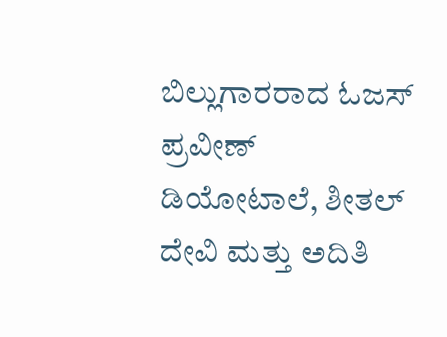ಬಿಲ್ಲುಗಾರರಾದ ಓಜಸ್ ಪ್ರವೀಣ್ ಡಿಯೋಟಾಲೆ, ಶೀತಲ್ ದೇವಿ ಮತ್ತು ಅದಿತಿ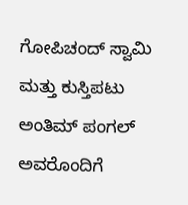ಗೋಪಿಚಂದ್ ಸ್ವಾಮಿ ಮತ್ತು ಕುಸ್ತಿಪಟು ಅಂತಿಮ್ ಪಂಗಲ್ ಅವರೊಂದಿಗೆ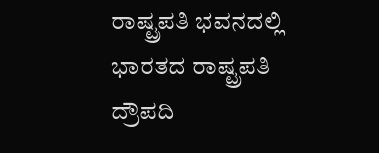ರಾಷ್ಟ್ರಪತಿ ಭವನದಲ್ಲಿ ಭಾರತದ ರಾಷ್ಟ್ರಪತಿ ದ್ರೌಪದಿ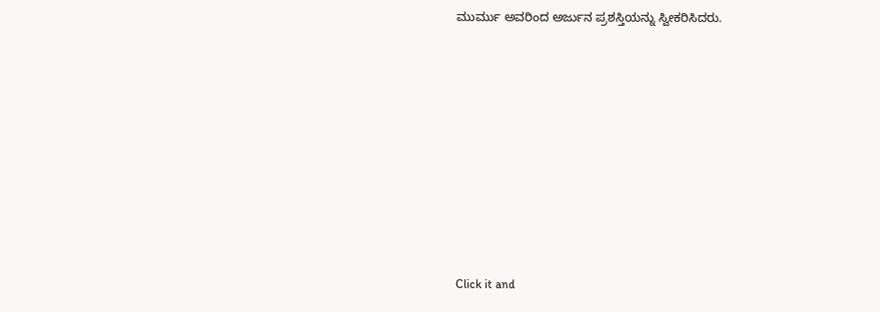ಮುರ್ಮು ಅವರಿಂದ ಅರ್ಜುನ ಪ್ರಶಸ್ತಿಯನ್ನು ಸ್ವೀಕರಿಸಿದರು.












Click it and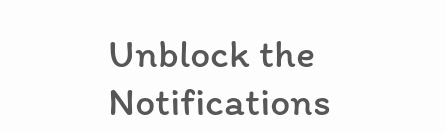Unblock the Notifications